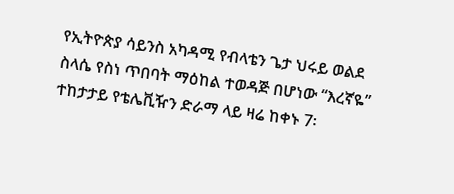የኢትዮጵያ ሳይንስ አካዳሚ የብላቴን ጌታ ህሩይ ወልደ ስላሴ የስነ ጥበባት ማዕከል ተወዳጅ በሆነው “እረኛዬ” ተከታታይ የቴሌቪዥን ድራማ ላይ ዛሬ ከቀኑ 7፡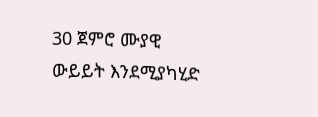30 ጀምሮ ሙያዊ ውይይት እንደሚያካሂድ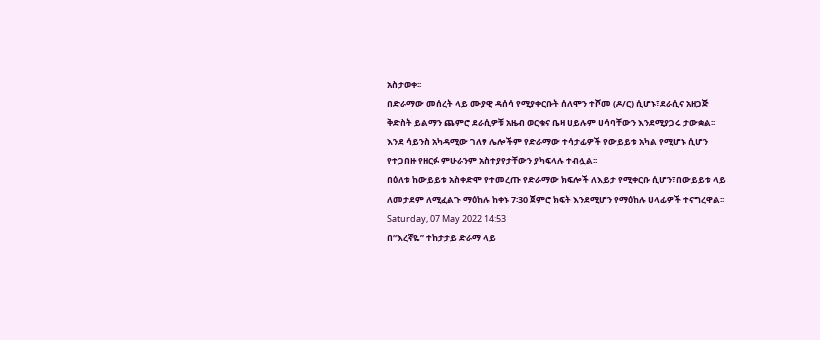አስታወቀ፡፡
በድራማው መሰረት ላይ ሙያዊ ዳሰሳ የሚያቀርቡት ሰለሞን ተሾመ (ዶ/ር) ሲሆኑ፣ደራሲና አዘጋጅ ቅድስት ይልማን ጨምሮ ደራሲዎቹ አዜብ ወርቁና ቤዛ ሀይሉም ሀሳባቸውን እንደሚያጋሩ ታውቋል፡፡ እንደ ሳይንስ አካዳሚው ገለፃ ሌሎችም የድራማው ተሳታፊዎች የውይይቱ አካል የሚሆኑ ሲሆን የተጋበዙ የዘርፉ ምሁራንም አስተያየታቸውን ያካፍላሉ ተብሏል፡፡
በዕለቱ ከውይይቱ አስቀድሞ የተመረጡ የድራማው ክፍሎች ለእይታ የሚቀርቡ ሲሆን፣በውይይቱ ላይ ለመታደም ለሚፈልጉ ማዕከሉ ከቀኑ 7፡30 ጀምሮ ክፍት እንደሚሆን የማዕከሉ ሀላፊዎች ተናግረዋል፡፡
Saturday, 07 May 2022 14:53
በ“እረኛዬ” ተከታታይ ድራማ ላይ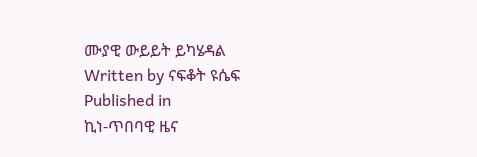ሙያዊ ውይይት ይካሄዳል
Written by ናፍቆት ዩሴፍ
Published in
ኪነ-ጥበባዊ ዜና